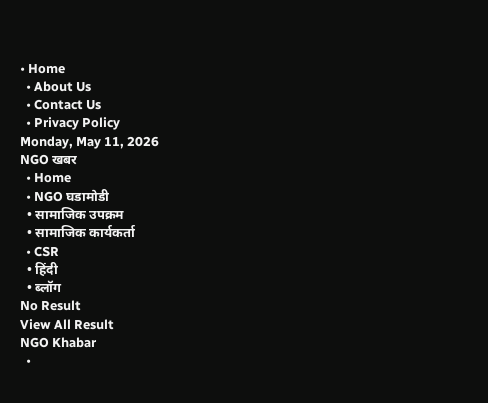• Home
  • About Us
  • Contact Us
  • Privacy Policy
Monday, May 11, 2026
NGO खबर
  • Home
  • NGO घडामोडी
  • सामाजिक उपक्रम
  • सामाजिक कार्यकर्ता
  • CSR
  • हिंदी
  • ब्लॉग
No Result
View All Result
NGO Khabar
  •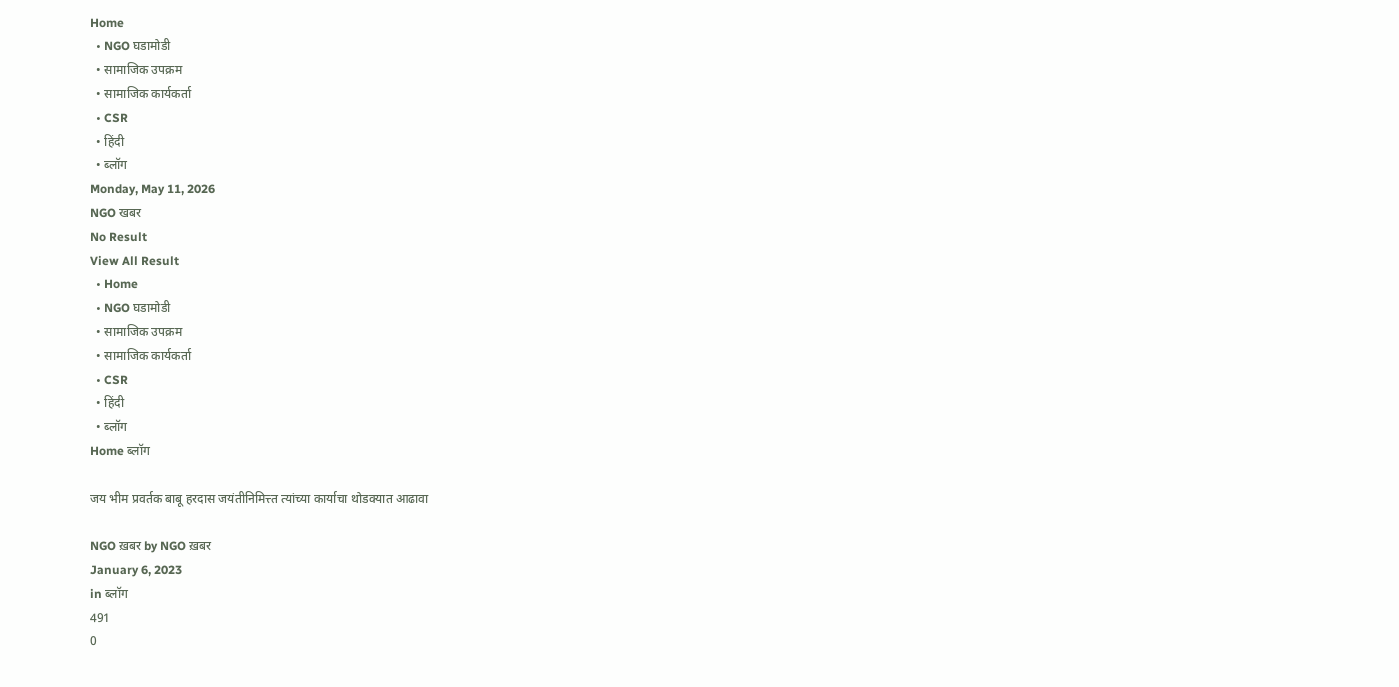Home
  • NGO घडामोडी
  • सामाजिक उपक्रम
  • सामाजिक कार्यकर्ता
  • CSR
  • हिंदी
  • ब्लॉग
Monday, May 11, 2026
NGO खबर
No Result
View All Result
  • Home
  • NGO घडामोडी
  • सामाजिक उपक्रम
  • सामाजिक कार्यकर्ता
  • CSR
  • हिंदी
  • ब्लॉग
Home ब्लॉग

जय भीम प्रवर्तक बाबू हरदास जयंतीनिमित्त्त त्यांच्या कार्याचा थोडक्यात आढावा

NGO ख़बर by NGO ख़बर
January 6, 2023
in ब्लॉग
491
0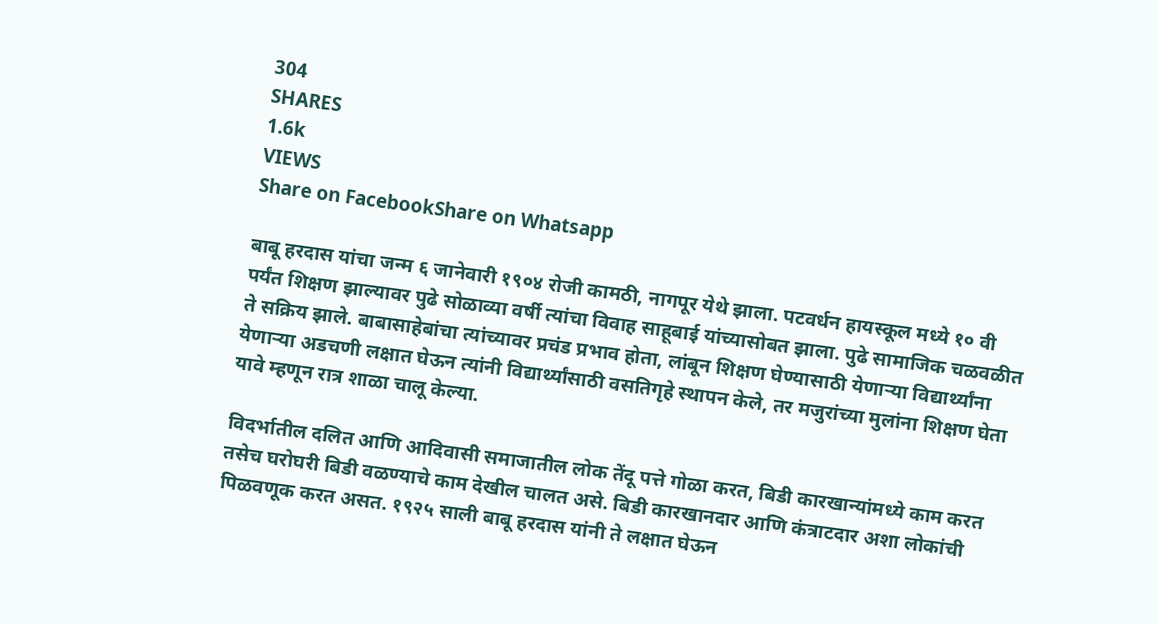304
SHARES
1.6k
VIEWS
Share on FacebookShare on Whatsapp

बाबू हरदास यांचा जन्म ६ जानेवारी १९०४ रोजी कामठी, नागपूर येथे झाला. पटवर्धन हायस्कूल मध्ये १० वी पर्यंत शिक्षण झाल्यावर पुढे सोळाव्या वर्षी त्यांचा विवाह साहूबाई यांच्यासोबत झाला. पुढे सामाजिक चळवळीत ते सक्रिय झाले. बाबासाहेबांचा त्यांच्यावर प्रचंड प्रभाव होता, लांबून शिक्षण घेण्यासाठी येणाऱ्या विद्यार्थ्यांना येणाऱ्या अडचणी लक्षात घेऊन त्यांनी विद्यार्थ्यांसाठी वसतिगृहे स्थापन केले, तर मजुरांच्या मुलांना शिक्षण घेता यावे म्हणून रात्र शाळा चालू केल्या.

विदर्भातील दलित आणि आदिवासी समाजातील लोक तेंदू पत्ते गोळा करत, बिडी कारखान्यांमध्ये काम करत तसेच घरोघरी बिडी वळण्याचे काम देखील चालत असे. बिडी कारखानदार आणि कंत्राटदार अशा लोकांची पिळवणूक करत असत. १९२५ साली बाबू हरदास यांनी ते लक्षात घेऊन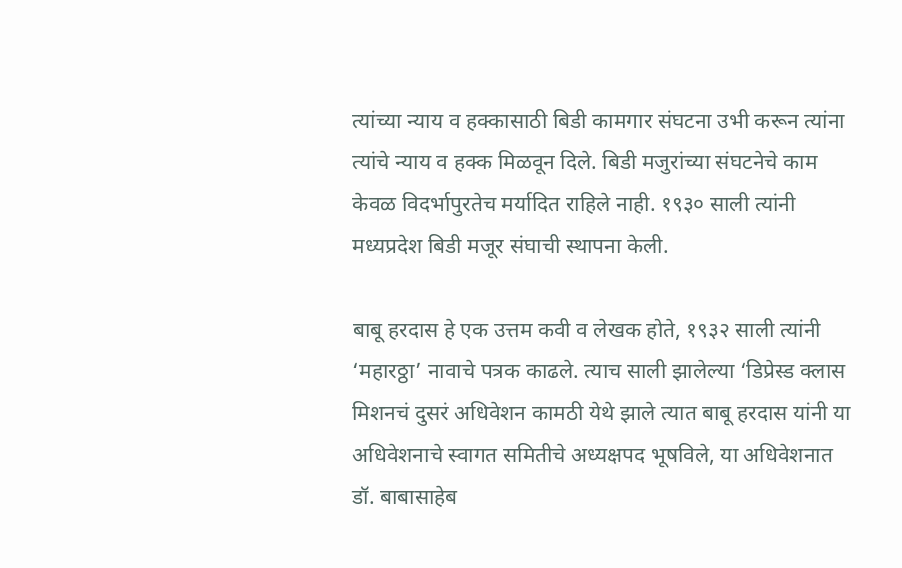त्यांच्या न्याय व हक्कासाठी बिडी कामगार संघटना उभी करून त्यांना त्यांचे न्याय व हक्क मिळवून दिले. बिडी मजुरांच्या संघटनेचे काम केवळ विदर्भापुरतेच मर्यादित राहिले नाही. १९३० साली त्यांनी मध्यप्रदेश बिडी मजूर संघाची स्थापना केली.

बाबू हरदास हे एक उत्तम कवी व लेखक होते, १९३२ साली त्यांनी ‘महारठ्ठा’ नावाचे पत्रक काढले. त्याच साली झालेल्या ‘डिप्रेस्ड क्लास मिशनचं दुसरं अधिवेशन कामठी येथे झाले त्यात बाबू हरदास यांनी या अधिवेशनाचे स्वागत समितीचे अध्यक्षपद भूषविले, या अधिवेशनात डॉ. बाबासाहेब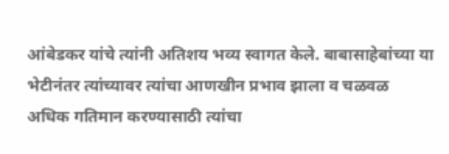आंबेडकर यांचे त्यांनी अतिशय भव्य स्वागत केले. बाबासाहेबांच्या या भेटीनंतर त्यांच्यावर त्यांचा आणखीन प्रभाव झाला व चळवळ अधिक गतिमान करण्यासाठी त्यांचा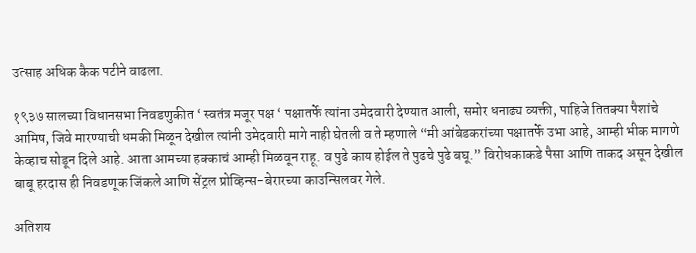उत्साह अधिक कैक पटीने वाढला.

१९३७ सालच्या विधानसभा निवडणुकीत ‘ स्वतंत्र मजूर पक्ष ‘ पक्षातर्फे त्यांना उमेदवारी देण्यात आली, समोर धनाढ्य व्यक्ती, पाहिजे तितक्या पैशांचे आमिष, जिवे मारण्याची धमकी मिळून देखील त्यांनी उमेदवारी मागे नाही घेतली व ते म्हणाले “मी आंबेडकरांच्या पक्षातर्फे उभा आहे, आम्ही भीक मागणे केव्हाच सोडून दिले आहे. आता आमच्या हक्काचं आम्ही मिळवून राहू. व पुढे काय होईल ते पुढचे पुढे बघू.” विरोधकाकडे पैसा आणि ताकद असून देखील बाबू हरदास ही निवडणूक जिंकले आणि सेंट्रल प्रोव्हिन्स-बेरारच्या काउन्सिलवर गेले.

अतिशय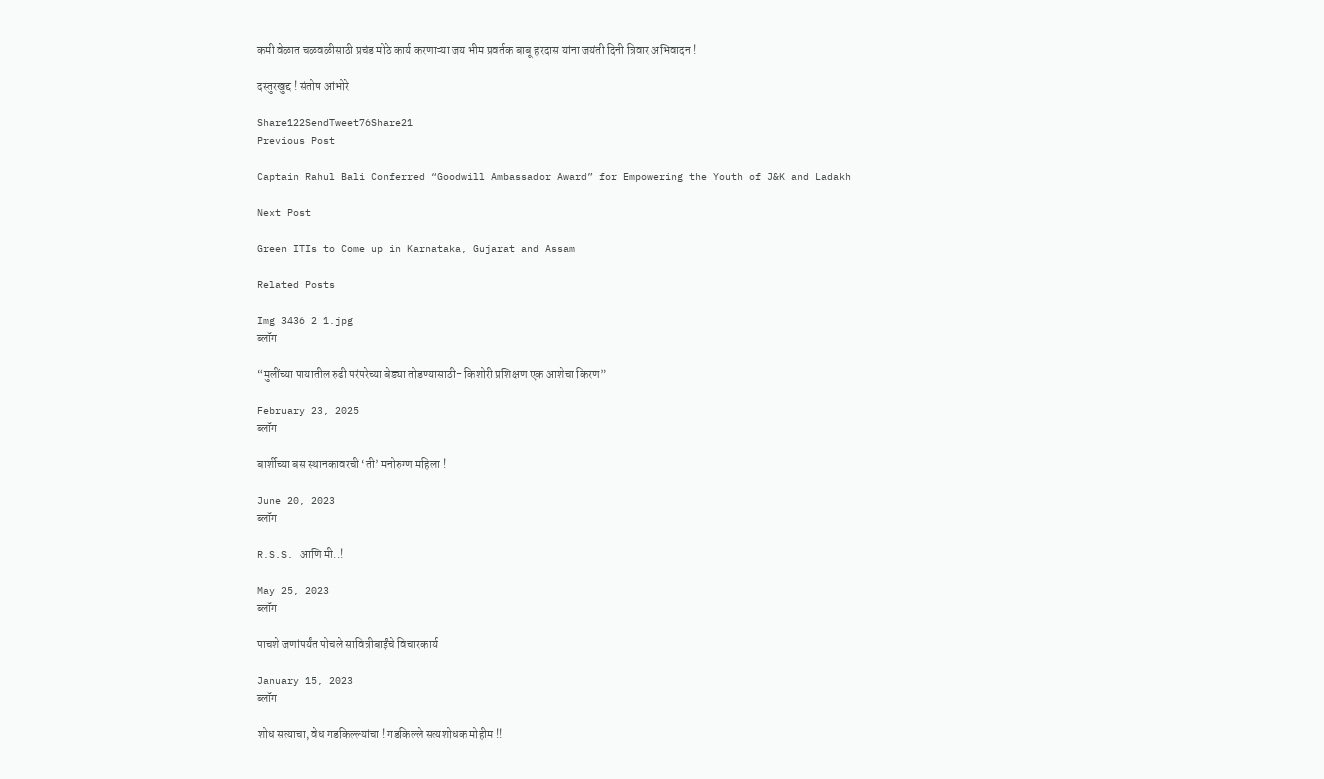कमी वेळात चळवळीसाठी प्रचंड मोठे कार्य करणाऱ्या जय भीम प्रवर्तक बाबू हरदास यांना जयंती दिनी त्रिवार अभिवादन !

दस्तुरखुद्द ! संतोष आंभोरे

Share122SendTweet76Share21
Previous Post

Captain Rahul Bali Conferred “Goodwill Ambassador Award” for Empowering the Youth of J&K and Ladakh

Next Post

Green ITIs to Come up in Karnataka, Gujarat and Assam

Related Posts

Img 3436 2 1.jpg
ब्लॉग

“मुलींच्या पायातील रुढी परंपरेच्या बेड्या तोडण्यासाठी- किशोरी प्रशिक्षण एक आशेचा किरण”

February 23, 2025
ब्लॉग

बार्शीच्या बस स्थानकावरची ‘ती’ मनोरुग्ण महिला !

June 20, 2023
ब्लॉग

R.S.S. आणि मी..!

May 25, 2023
ब्लॉग

पाचशे जणांपर्यंत पोचले सावित्रीबाईंचे विचारकार्य

January 15, 2023
ब्लॉग

शोध सत्याचा, वेध गडकिल्ल्यांचा ! गडकिल्ले सत्यशोधक मोहीम !!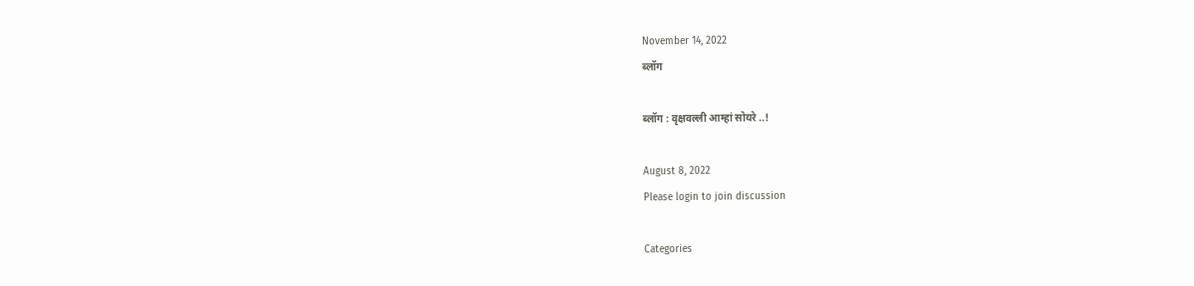November 14, 2022
ब्लॉग

ब्लॉग : वृक्षवल्ली आम्हां सोयरे ..!

August 8, 2022
Please login to join discussion

Categories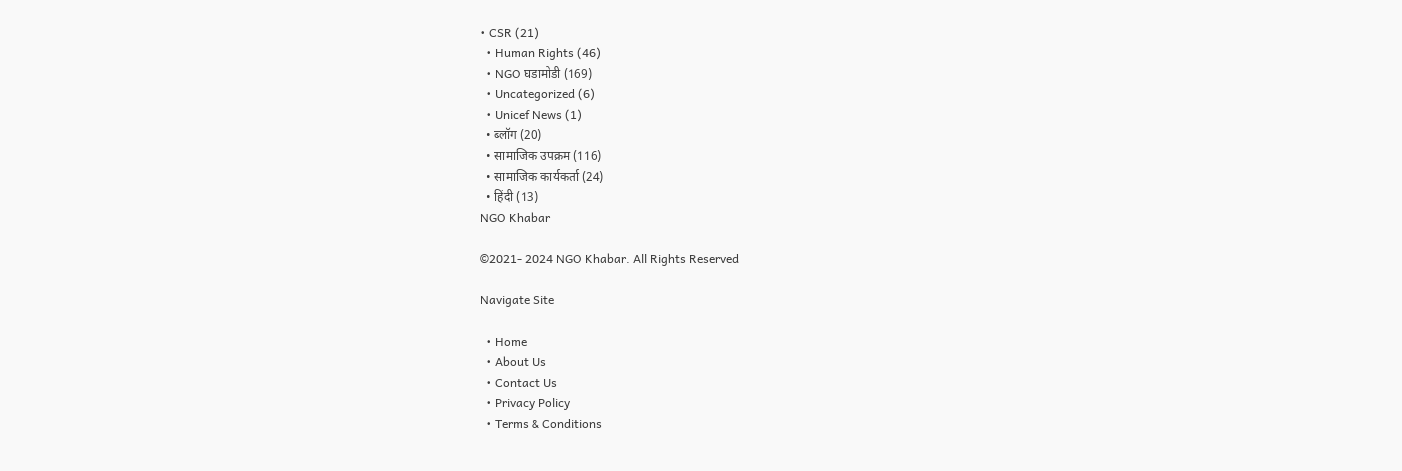• CSR (21)
  • Human Rights (46)
  • NGO घडामोडी (169)
  • Uncategorized (6)
  • Unicef News (1)
  • ब्लॉग (20)
  • सामाजिक उपक्रम (116)
  • सामाजिक कार्यकर्ता (24)
  • हिंदी (13)
NGO Khabar

©2021- 2024 NGO Khabar. All Rights Reserved

Navigate Site

  • Home
  • About Us
  • Contact Us
  • Privacy Policy
  • Terms & Conditions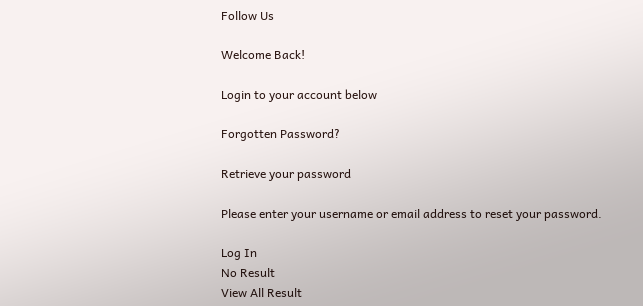Follow Us

Welcome Back!

Login to your account below

Forgotten Password?

Retrieve your password

Please enter your username or email address to reset your password.

Log In
No Result
View All Result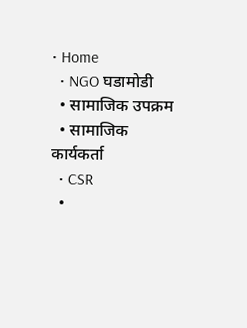• Home
  • NGO घडामोडी
  • सामाजिक उपक्रम
  • सामाजिक कार्यकर्ता
  • CSR
  •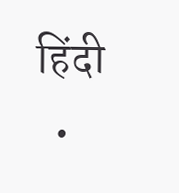हिंदी
  •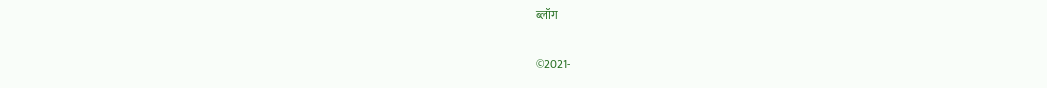ब्लॉग

©2021-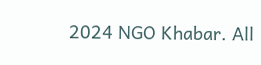2024 NGO Khabar. All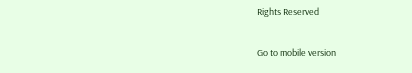Rights Reserved

Go to mobile version